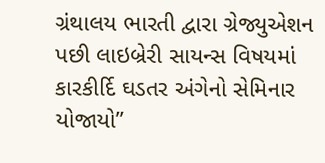ગ્રંથાલય ભારતી દ્વારા ગ્રેજ્યુએશન પછી લાઇબ્રેરી સાયન્સ વિષયમાં કારકીર્દિ ઘડતર અંગેનો સેમિનાર યોજાયો”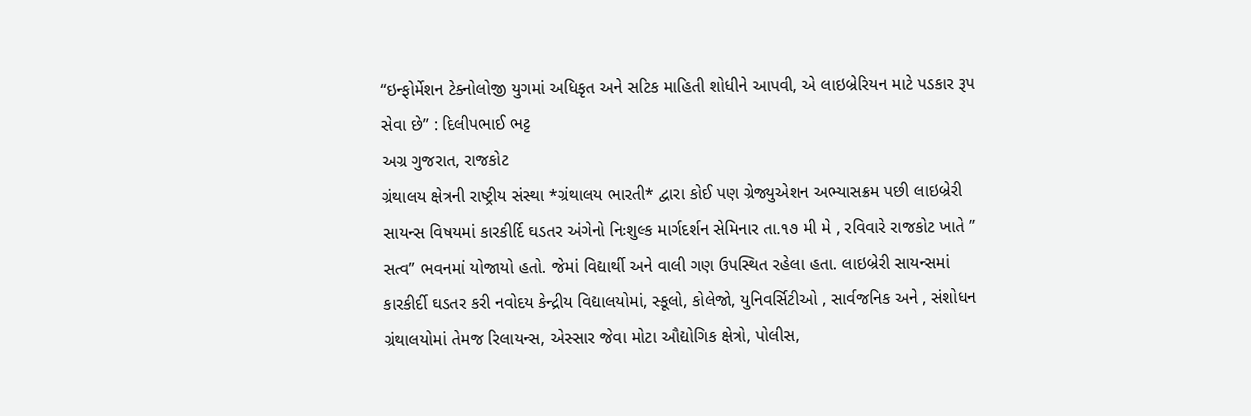“ઇન્ફોર્મેશન ટેક્નોલોજી યુગમાં અધિકૃત અને સટિક માહિતી શોધીને આપવી, એ લાઇબ્રેરિયન માટે પડકાર રૂપ સેવા છે” : દિલીપભાઈ ભટ્ટ
અગ્ર ગુજરાત, રાજકોટ
ગ્રંથાલય ક્ષેત્રની રાષ્ટ્રીય સંસ્થા *ગ્રંથાલય ભારતી* દ્વારા કોઈ પણ ગ્રેજ્યુએશન અભ્યાસક્રમ પછી લાઇબ્રેરી સાયન્સ વિષયમાં કારકીર્દિ ઘડતર અંગેનો નિઃશુલ્ક માર્ગદર્શન સેમિનાર તા.૧૭ મી મે , રવિવારે રાજકોટ ખાતે ” સત્વ” ભવનમાં યોજાયો હતો. જેમાં વિદ્યાર્થી અને વાલી ગણ ઉપસ્થિત રહેલા હતા. લાઇબ્રેરી સાયન્સમાં કારકીર્દી ઘડતર કરી નવોદય કેન્દ્રીય વિદ્યાલયોમાં, સ્કૂલો, કોલેજો, યુનિવર્સિટીઓ , સાર્વજનિક અને , સંશોધન ગ્રંથાલયોમાં તેમજ રિલાયન્સ, એસ્સાર જેવા મોટા ઔદ્યોગિક ક્ષેત્રો, પોલીસ,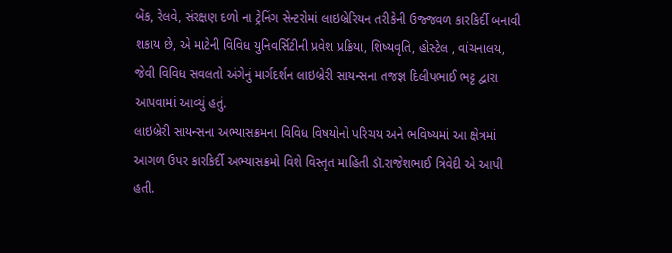બેંક, રેલવે, સંરક્ષણ દળો ના ટ્રેનિંગ સેન્ટરોમાં લાઇબ્રેરિયન તરીકેની ઉજ્જવળ કારકિર્દી બનાવી શકાય છે, એ માટેની વિવિધ યુનિવર્સિટીની પ્રવેશ પ્રક્રિયા, શિષ્યવૃતિ, હોસ્ટેલ , વાંચનાલય, જેવી વિવિધ સવલતો અંગેનું માર્ગદર્શન લાઇબ્રેરી સાયન્સના તજજ્ઞ દિલીપભાઈ ભટ્ટ દ્વારા આપવામાં આવ્યું હતું.
લાઇબ્રેરી સાયન્સના અભ્યાસક્રમના વિવિધ વિષયોનો પરિચય અને ભવિષ્યમાં આ ક્ષેત્રમાં આગળ ઉપર કારકિર્દી અભ્યાસક્રમો વિશે વિસ્તૃત માહિતી ડૉ.રાજેશભાઈ ત્રિવેદી એ આપી હતી.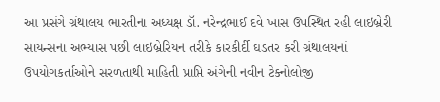આ પ્રસંગે ગ્રંથાલય ભારતીના અધ્યક્ષ ડૉ. નરેન્દ્રભાઈ દવે ખાસ ઉપસ્થિત રહી લાઇબ્રેરી સાયન્સના અભ્યાસ પછી લાઇબ્રેરિયન તરીકે કારકીર્દી ઘડતર કરી ગ્રંથાલયનાં ઉપયોગકર્તાઓને સરળતાથી માહિતી પ્રાપ્તિ અંગેની નવીન ટેક્નોલોજી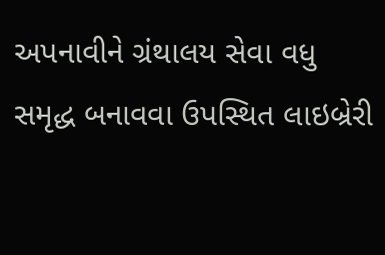અપનાવીને ગ્રંથાલય સેવા વધુ સમૃદ્ધ બનાવવા ઉપસ્થિત લાઇબ્રેરી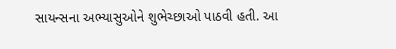સાયન્સના અભ્યાસુઓને શુભેચ્છાઓ પાઠવી હતી. આ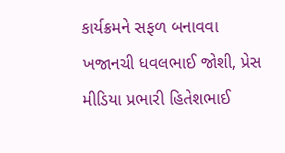કાર્યક્રમને સફળ બનાવવા ખજાનચી ધવલભાઈ જોશી, પ્રેસ મીડિયા પ્રભારી હિતેશભાઈ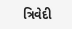ત્રિવેદી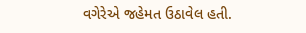વગેરેએ જહેમત ઉઠાવેલ હતી.